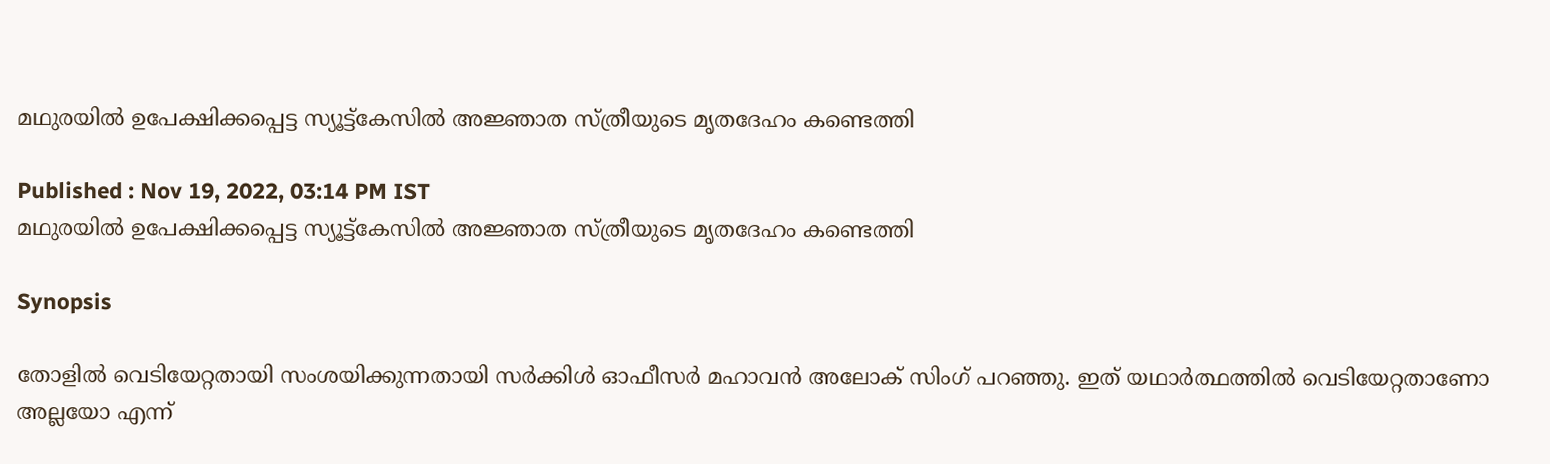മഥുരയിൽ ഉപേക്ഷിക്കപ്പെട്ട സ്യൂട്ട്കേസിൽ അജ്ഞാത സ്ത്രീയുടെ മൃതദേഹം കണ്ടെത്തി

Published : Nov 19, 2022, 03:14 PM IST
മഥുരയിൽ ഉപേക്ഷിക്കപ്പെട്ട സ്യൂട്ട്കേസിൽ അജ്ഞാത സ്ത്രീയുടെ മൃതദേഹം കണ്ടെത്തി

Synopsis

തോളിൽ വെടിയേറ്റതായി സംശയിക്കുന്നതായി സർക്കിൾ ഓഫീസർ മഹാവൻ അലോക് സിംഗ് പറഞ്ഞു. ഇത് യഥാർത്ഥത്തിൽ വെടിയേറ്റതാണോ അല്ലയോ എന്ന്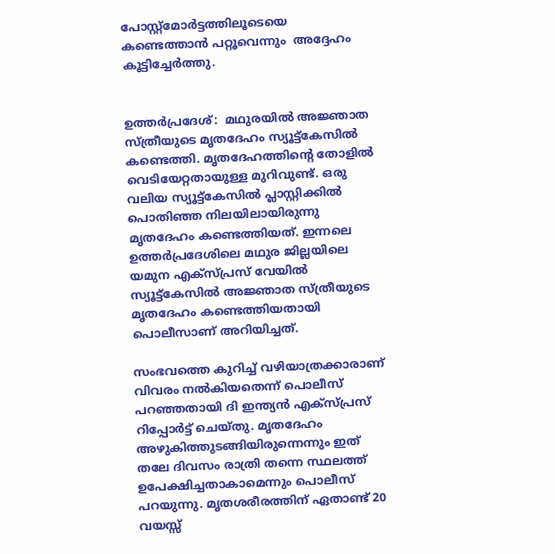പോസ്റ്റ്‌മോർട്ടത്തിലൂടെയെ കണ്ടെത്താന്‍ പറ്റൂവെന്നും  അദ്ദേഹം കൂട്ടിച്ചേര്‍ത്തു.


ഉത്തര്‍പ്രദേശ്:  മഥുരയില്‍ അ‍ജ്ഞാത സ്ത്രീയുടെ മൃതദേഹം സ്യൂട്ട്കേസില്‍ കണ്ടെത്തി. മൃതദേഹത്തിന്‍റെ തോളില്‍ വെടിയേറ്റതായുള്ള മുറിവുണ്ട്. ഒരു വലിയ സ്യൂട്ട്‌കേസിൽ പ്ലാസ്റ്റിക്കിൽ പൊതിഞ്ഞ നിലയിലായിരുന്നു മൃതദേഹം കണ്ടെത്തിയത്. ഇന്നലെ ഉത്തർപ്രദേശിലെ മഥുര ജില്ലയിലെ യമുന എക്‌സ്‌പ്രസ് വേയിൽ സ്യൂട്ട്‌കേസിൽ അജ്ഞാത സ്ത്രീയുടെ മൃതദേഹം കണ്ടെത്തിയതായി പൊലീസാണ് അറിയിച്ചത്.

സംഭവത്തെ കുറിച്ച് വഴിയാത്രക്കാരാണ് വിവരം നല്‍കിയതെന്ന് പൊലീസ് പറഞ്ഞതായി ദി ഇന്ത്യന്‍ എക്സ്പ്രസ് റിപ്പോര്‍ട്ട് ചെയ്തു. മൃതദേഹം അഴുകിത്തുടങ്ങിയിരുന്നെന്നും ഇത് തലേ ദിവസം രാത്രി തന്നെ സ്ഥലത്ത് ഉപേക്ഷിച്ചതാകാമെന്നും പൊലീസ് പറയുന്നു. മൃതശരീരത്തിന് ഏതാണ്ട് 20 വയസ്സ്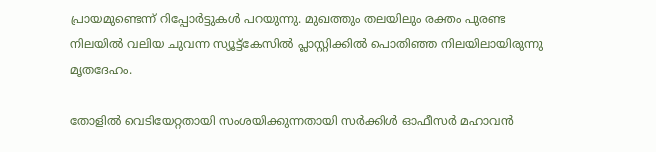പ്രായമുണ്ടെന്ന് റിപ്പോര്‍ട്ടുകള്‍ പറയുന്നു. മുഖത്തും തലയിലും രക്തം പുരണ്ട നിലയില്‍ വലിയ ചുവന്ന സ്യൂട്ട്‌കേസിൽ പ്ലാസ്റ്റിക്കിൽ പൊതിഞ്ഞ നിലയിലായിരുന്നു മൃതദേഹം.

തോളിൽ വെടിയേറ്റതായി സംശയിക്കുന്നതായി സർക്കിൾ ഓഫീസർ മഹാവൻ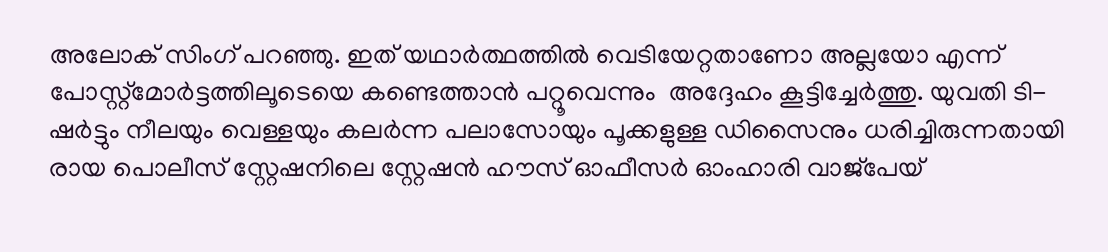അലോക് സിംഗ് പറഞ്ഞു. ഇത് യഥാർത്ഥത്തിൽ വെടിയേറ്റതാണോ അല്ലയോ എന്ന് പോസ്റ്റ്‌മോർട്ടത്തിലൂടെയെ കണ്ടെത്താന്‍ പറ്റൂവെന്നും  അദ്ദേഹം കൂട്ടിച്ചേര്‍ത്തു. യുവതി ടി-ഷർട്ടും നീലയും വെള്ളയും കലർന്ന പലാസോയും പൂക്കളുള്ള ഡിസൈനും ധരിച്ചിരുന്നതായി രായ പൊലീസ് സ്റ്റേഷനിലെ സ്റ്റേഷൻ ഹൗസ് ഓഫീസർ ഓംഹാരി വാജ്‌പേയ്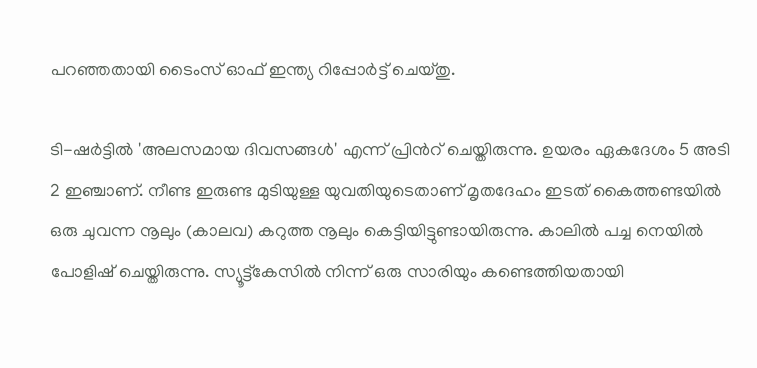പറഞ്ഞതായി ടൈംസ് ഓഫ് ഇന്ത്യ റിപ്പോർട്ട് ചെയ്തു.

ടി-ഷർട്ടിൽ 'അലസമായ ദിവസങ്ങൾ' എന്ന് പ്രിന്‍റ് ചെയ്തിരുന്നു. ഉയരം ഏകദേശം 5 അടി 2 ഇഞ്ചാണ്. നീണ്ട ഇരുണ്ട മുടിയുള്ള യുവതിയുടെതാണ് മൃതദേഹം ഇടത് കൈത്തണ്ടയിൽ ഒരു ചുവന്ന നൂലും (കാലവ) കറുത്ത നൂലും കെട്ടിയിട്ടുണ്ടായിരുന്നു. കാലിൽ പച്ച നെയിൽ പോളിഷ് ചെയ്തിരുന്നു. സ്യൂട്ട്കേസിൽ നിന്ന് ഒരു സാരിയും കണ്ടെത്തിയതായി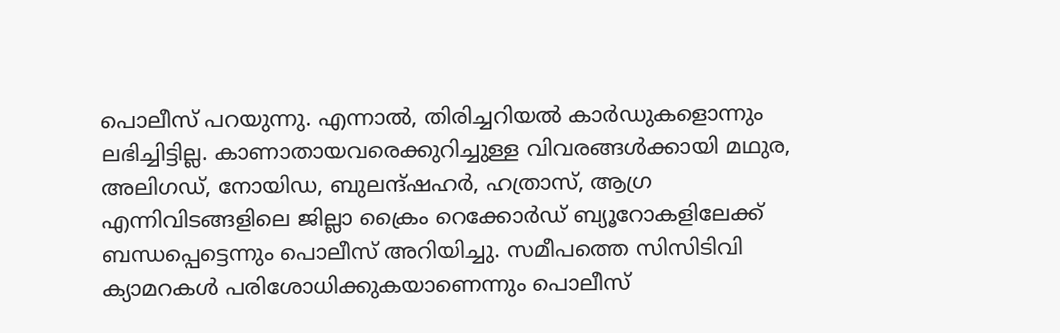പൊലീസ് പറയുന്നു. എന്നാല്‍, തിരിച്ചറിയല്‍ കാര്‍ഡുകളൊന്നും ലഭിച്ചിട്ടില്ല. കാണാതായവരെക്കുറിച്ചുള്ള വിവരങ്ങൾക്കായി മഥുര, അലിഗഡ്, നോയിഡ, ബുലന്ദ്ഷഹർ, ഹത്രാസ്, ആഗ്ര എന്നിവിടങ്ങളിലെ ജില്ലാ ക്രൈം റെക്കോർഡ് ബ്യൂറോകളിലേക്ക് ബന്ധപ്പെട്ടെന്നും പൊലീസ് അറിയിച്ചു. സമീപത്തെ സിസിടിവി ക്യാമറകള്‍ പരിശോധിക്കുകയാണെന്നും പൊലീസ്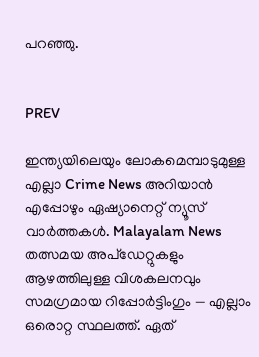പറഞ്ഞു.


PREV

ഇന്ത്യയിലെയും ലോകമെമ്പാടുമുള്ള എല്ലാ Crime News അറിയാൻ എപ്പോഴും ഏഷ്യാനെറ്റ് ന്യൂസ് വാർത്തകൾ. Malayalam News  തത്സമയ അപ്‌ഡേറ്റുകളും ആഴത്തിലുള്ള വിശകലനവും സമഗ്രമായ റിപ്പോർട്ടിംഗും — എല്ലാം ഒരൊറ്റ സ്ഥലത്ത്. ഏത്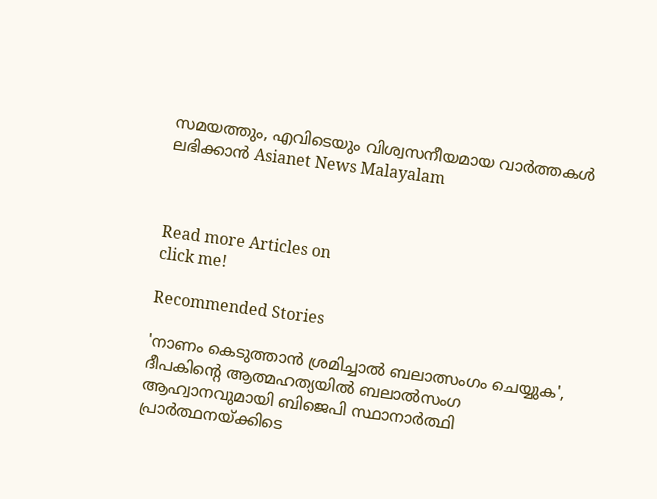സമയത്തും, എവിടെയും വിശ്വസനീയമായ വാർത്തകൾ ലഭിക്കാൻ Asianet News Malayalam



Read more Articles on
click me!

Recommended Stories

'നാണം കെടുത്താൻ ശ്രമിച്ചാൽ ബലാത്സംഗം ചെയ്യുക', ദീപകിന്റെ ആത്മഹത്യയിൽ ബലാല്‍സംഗ ആഹ്വാനവുമായി ബിജെപി സ്ഥാനാർത്ഥി
പ്രാർത്ഥനയ്ക്കിടെ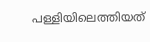പള്ളിയിലെത്തിയത്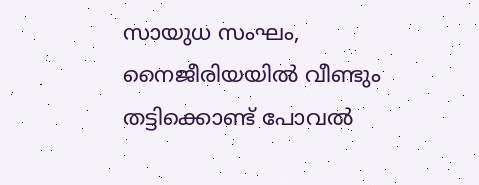സായുധ സംഘം, നൈജീരിയയിൽ വീണ്ടും തട്ടിക്കൊണ്ട് പോവൽ